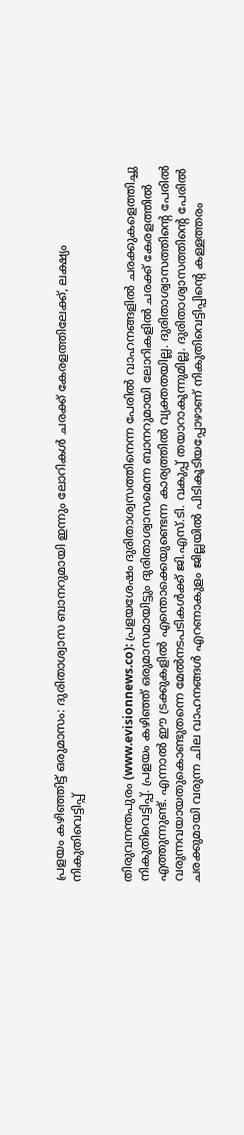പ്രളയം കഴിഞ്ഞിട്ട് ഒരുമാസം: ദുരിതാശ്വാസ ബാനറുമായി ഇന്നും ലോറികള്‍ ചരക്ക് കേരളത്തിലേക്ക്, ലക്ഷ്യം നികുതിവെട്ടിപ്പ്


തിരുവനന്തപുരം (www.evisionnews.co): പ്രളയശേഷം ദുരിതാശ്വസത്തിനെന്ന പേരില്‍ വാഹനങ്ങളില്‍ ചരക്കുകളെത്തിച്ചു നികുതിവെട്ടിപ്പ്. പ്രളയം കഴിഞ്ഞ് ഒരുമാസമായിട്ടും ദുരിതാശ്വാസമെന്ന ബാനറുമായി ലോറികളില്‍ ചരക്ക് കേരളത്തില്‍ എത്തുന്നുണ്ട്. എന്നാല്‍ ഈ ട്രക്കുകളില്‍ എന്തൊക്കെയുണ്ടെന്ന കാര്യത്തില്‍ വ്യക്തതയില്ല. ദുരിതാശ്വാസത്തിന്റെ പേരില്‍ വരുന്നവയായതുകൊണ്ടുതന്നെ മേല്‍നടപടികള്‍ക്ക് ജി.എസ്.ടി. വകുപ്പ് തയാറാകുന്നുമില്ല. ദുരിതാശ്വാസത്തിന്റെ പേരില്‍ ചരക്കുമായി വരുന്ന ചില വാഹനങ്ങള്‍ എറണാകുളം ജില്ലയില്‍ പിടികൂടിയപ്പോഴാണ് നികുതിവെട്ടിപ്പിന്റെ കള്ളത്തരം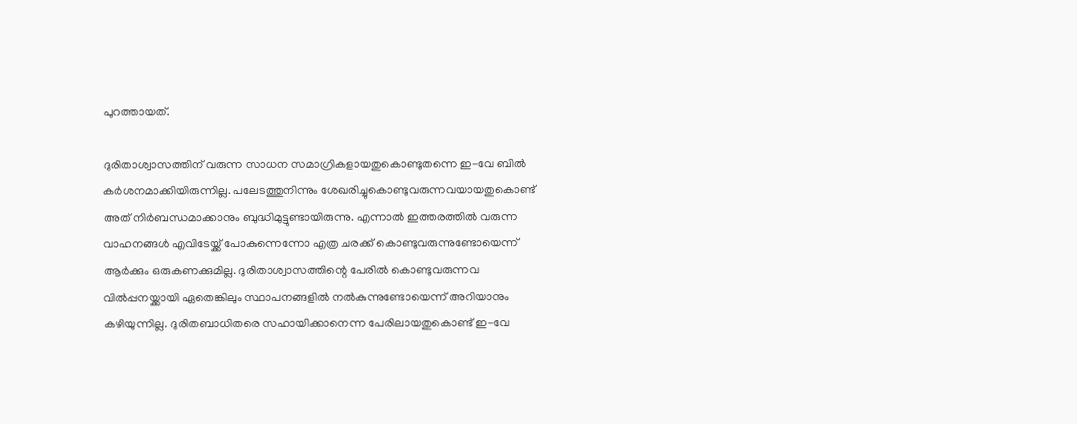പുറത്തായത്.

ദുരിതാശ്വാസത്തിന് വരുന്ന സാധന സമാഗ്രികളായതുകൊണ്ടുതന്നെ ഇ-വേ ബില്‍ കര്‍ശനമാക്കിയിരുന്നില്ല. പലേടത്തുനിന്നും ശേഖരിച്ചുകൊണ്ടുവരുന്നവയായതുകൊണ്ട് അത് നിര്‍ബന്ധമാക്കാനും ബുദ്ധിമുട്ടുണ്ടായിരുന്നു. എന്നാല്‍ ഇത്തരത്തില്‍ വരുന്ന വാഹനങ്ങള്‍ എവിടേയ്ക്ക് പോകുന്നെന്നോ എത്ര ചരക്ക് കൊണ്ടുവരുന്നുണ്ടോയെന്ന് ആര്‍ക്കും ഒരുകണക്കുമില്ല. ദുരിതാശ്വാസത്തിന്റെ പേരില്‍ കൊണ്ടുവരുന്നവ വില്‍പ്പനയ്ക്കായി ഏതെങ്കിലും സ്ഥാപനങ്ങളില്‍ നല്‍കുന്നുണ്ടോയെന്ന് അറിയാനും കഴിയുന്നില്ല. ദുരിതബാധിതരെ സഹായിക്കാനെന്ന പേരിലായതുകൊണ്ട് ഇ-വേ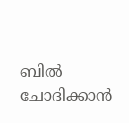ബില്‍ ചോദിക്കാന്‍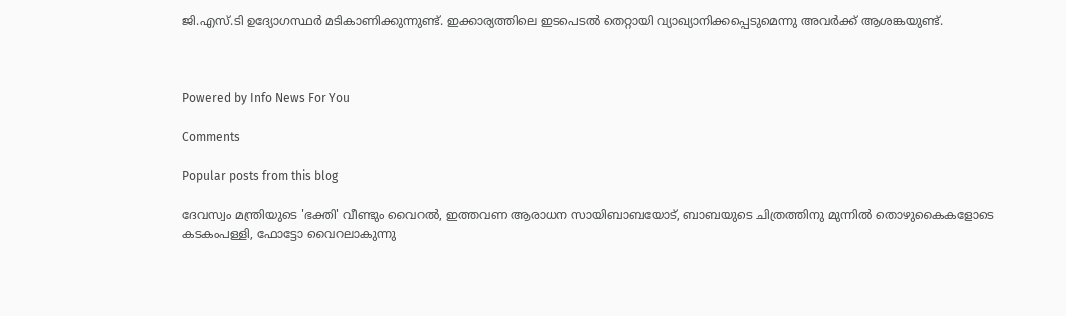ജി.എസ്.ടി ഉദ്യോഗസ്ഥര്‍ മടികാണിക്കുന്നുണ്ട്. ഇക്കാര്യത്തിലെ ഇടപെടല്‍ തെറ്റായി വ്യാഖ്യാനിക്കപ്പെടുമെന്നു അവര്‍ക്ക് ആശങ്കയുണ്ട്.



Powered by Info News For You

Comments

Popular posts from this blog

ദേവസ്വം മന്ത്രിയുടെ 'ഭക്തി' വീണ്ടും വൈറല്‍, ഇത്തവണ ആരാധന സായിബാബയോട്, ബാബയുടെ ചിത്രത്തിനു മുന്നില്‍ തൊഴുകൈകളോടെ കടകംപള്ളി, ഫോട്ടോ വൈറലാകുന്നു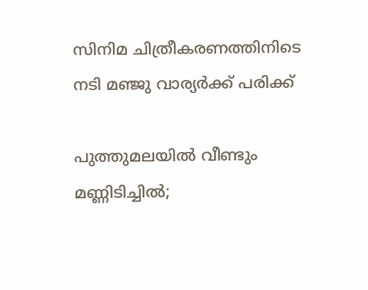സിനിമ ചിത്രീകരണത്തിനിടെ നടി മഞ്ജു വാര്യര്‍ക്ക് പരിക്ക്

പുത്തുമലയില്‍ വീണ്ടും മണ്ണിടിച്ചില്‍;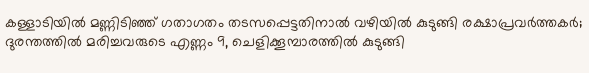കള്ളാടിയില്‍ മണ്ണിടിഞ്ഞ് ഗതാഗതം തടസപ്പെട്ടതിനാല്‍ വഴിയില്‍ കുടുങ്ങി രക്ഷാപ്രവര്‍ത്തകര്‍; ദുരന്തത്തില്‍ മരിച്ചവരുടെ എണ്ണം 9, ചെളിക്കൂമ്പാരത്തില്‍ കുടുങ്ങി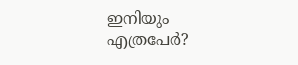ഇനിയും എത്രപേര്‍?